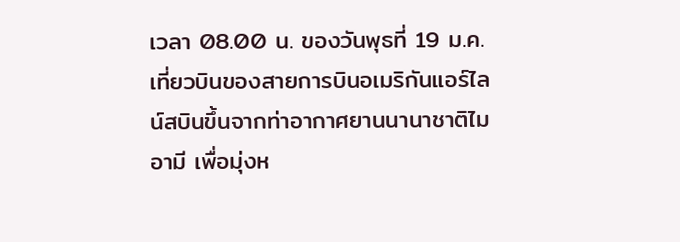เวลา 08.00 น. ของวันพุธที่ 19 ม.ค. เที่ยวบินของสายการบินอเมริกันแอร์ไลน์สบินขึ้นจากท่าอากาศยานนานาชาติไมอามี เพื่อมุ่งห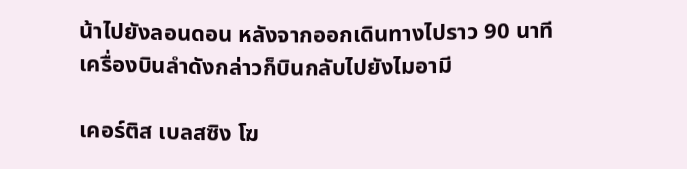น้าไปยังลอนดอน หลังจากออกเดินทางไปราว 90 นาที เครื่องบินลำดังกล่าวก็บินกลับไปยังไมอามี

เคอร์ติส เบลสซิง โฆ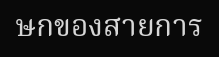ษกของสายการ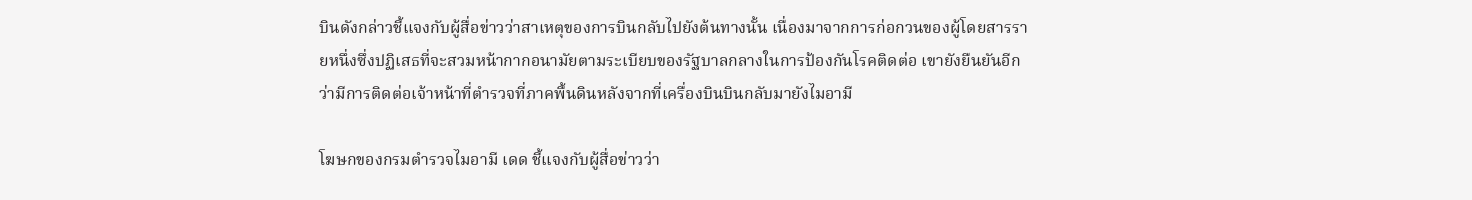บินดังกล่าวชี้แจงกับผู้สื่อข่าวว่าสาเหตุของการบินกลับไปยังต้นทางนั้น เนื่องมาจากการก่อกวนของผู้โดยสารรายหนึ่งซึ่งปฏิเสธที่จะสวมหน้ากากอนามัยตามระเบียบของรัฐบาลกลางในการป้องกันโรคติดต่อ เขายังยืนยันอีกว่ามีการติดต่อเจ้าหน้าที่ตำรวจที่ภาคพื้นดินหลังจากที่เครื่องบินบินกลับมายังไมอามี

โฆษกของกรมตำรวจไมอามี เดด ชี้แจงกับผู้สื่อข่าวว่า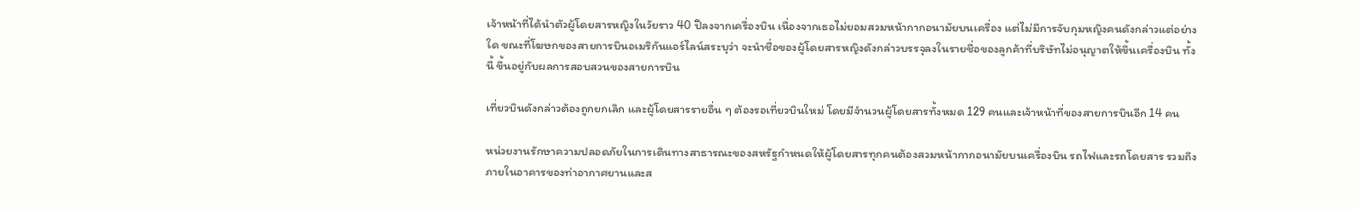เจ้าหน้าที่ได้นำตัวผู้โดยสารหญิงในวัยราว 40 ปีลงจากเครื่องบิน เนื่องจากเธอไม่ยอมสวมหน้ากากอนามัยบนเครื่อง แต่ไม่มีการจับกุมหญิงคนดังกล่าวแต่อย่างใด ขณะที่โฆษกของสายการบินอเมริกันแอร์ไลน์สระบุว่า จะนำชื่อของผู้โดยสารหญิงดังกล่าวบรรจุลงในรายชื่อของลูกค้าที่บริษัทไม่อนุญาตให้ขึ้นเครื่องบิน ทั้งนี้ ขึ้นอยู่กับผลการสอบสวนของสายการบิน

เที่ยวบินดังกล่าวต้องถูกยกเลิก และผู้โดยสารรายอื่น ๆ ต้องรอเที่ยวบินใหม่ โดยมีจำนวนผู้โดยสารทั้งหมด 129 คนและเจ้าหน้าที่ของสายการบินอีก 14 คน

หน่วยงานรักษาความปลอดภัยในการเดินทางสาธารณะของสหรัฐกำหนดให้ผู้โดยสารทุกคนต้องสวมหน้ากากอนามัยบนเครื่องบิน รถไฟและรถโดยสาร รวมถึงภายในอาคารของท่าอากาศยานและส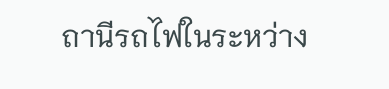ถานีรถไฟในระหว่าง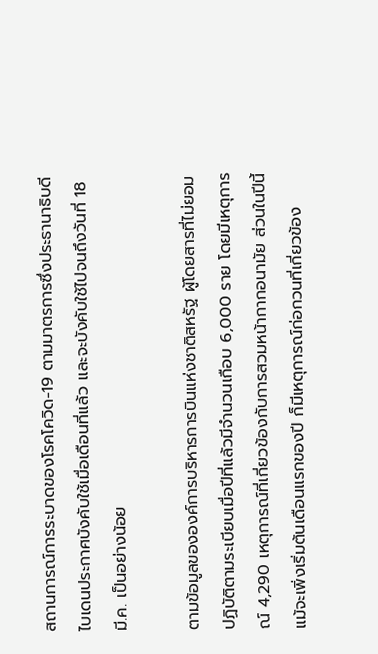สถานการณ์การระบาดของโรคโควิด-19 ตามมาตรการซึ่งประธานาธิบดีไบเดนประกาศบังคับใช้เมื่อเดือนที่แล้ว และจะบังคับใช้ไปจนถึงวันที่ 18 มี.ค. เป็นอย่างน้อย

ตามข้อมูลขององค์การบริหารการบินแห่งชาติสหรัฐ ผู้โดยสารที่ไม่ยอมปฏิบัติตามระเบียบเมื่อปีที่แล้วมีจำนวนเกือบ 6,000 ราย โดยมีเหตุการณ์ 4,290 เหตุการณ์ที่เกี่ยวข้องกับการสวมหน้ากากอนามัย ส่วนในปีนี้ แม้จะเพิ่งเริ่มต้นเดือนแรกของปี ก็มีเหตุการณ์ก่อกวนที่เกี่ยวข้อง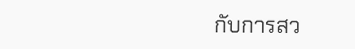กับการสว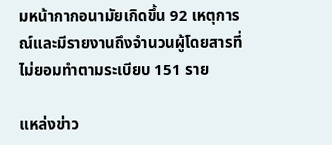มหน้ากากอนามัยเกิดขึ้น 92 เหตุการณ์และมีรายงานถึงจำนวนผู้โดยสารที่ไม่ยอมทำตามระเบียบ 151 ราย

แหล่งข่าว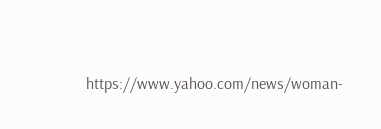https://www.yahoo.com/news/woman-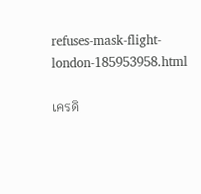refuses-mask-flight-london-185953958.html

เครดิ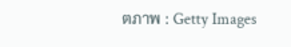ตภาพ : Getty Images